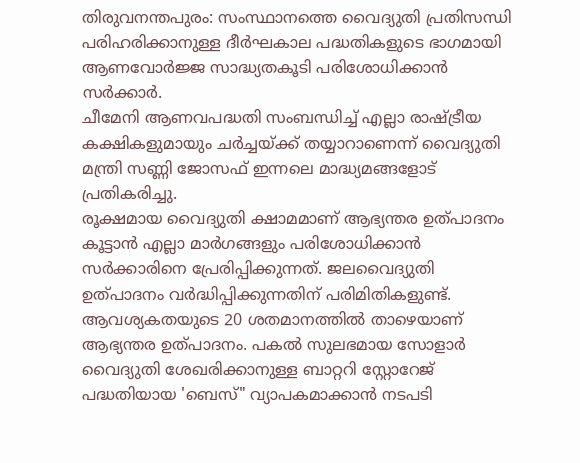തിരുവനന്തപുരം: സംസ്ഥാനത്തെ വൈദ്യുതി പ്രതിസന്ധി പരിഹരിക്കാനുള്ള ദീർഘകാല പദ്ധതികളുടെ ഭാഗമായി ആണവോർജ്ജ സാദ്ധ്യതകൂടി പരിശോധിക്കാൻ സർക്കാർ.
ചീമേനി ആണവപദ്ധതി സംബന്ധിച്ച് എല്ലാ രാഷ്ട്രീയ കക്ഷികളുമായും ചർച്ചയ്ക്ക് തയ്യാറാണെന്ന് വൈദ്യുതി മന്ത്രി സണ്ണി ജോസഫ് ഇന്നലെ മാദ്ധ്യമങ്ങളോട് പ്രതികരിച്ചു.
രൂക്ഷമായ വൈദ്യുതി ക്ഷാമമാണ് ആഭ്യന്തര ഉത്പാദനം കൂട്ടാൻ എല്ലാ മാർഗങ്ങളും പരിശോധിക്കാൻ സർക്കാരിനെ പ്രേരിപ്പിക്കുന്നത്. ജലവൈദ്യുതി ഉത്പാദനം വർദ്ധിപ്പിക്കുന്നതിന് പരിമിതികളുണ്ട്.
ആവശ്യകതയുടെ 20 ശതമാനത്തിൽ താഴെയാണ് ആഭ്യന്തര ഉത്പാദനം. പകൽ സുലഭമായ സോളാർ വൈദ്യുതി ശേഖരിക്കാനുള്ള ബാറ്ററി സ്റ്റോറേജ് പദ്ധതിയായ 'ബെസ്" വ്യാപകമാക്കാൻ നടപടി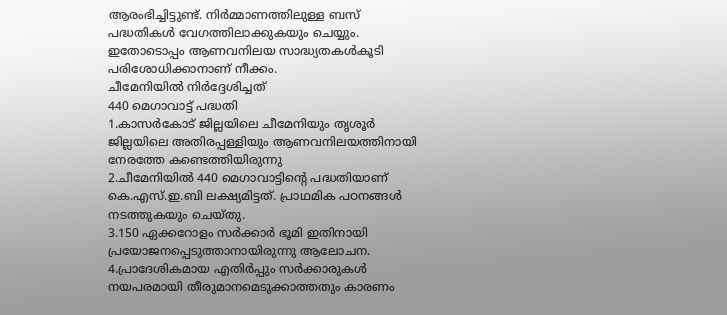ആരംഭിച്ചിട്ടുണ്ട്. നിർമ്മാണത്തിലുള്ള ബസ് പദ്ധതികൾ വേഗത്തിലാക്കുകയും ചെയ്യും. ഇതോടൊപ്പം ആണവനിലയ സാദ്ധ്യതകൾകൂടി പരിശോധിക്കാനാണ് നീക്കം.
ചീമേനിയിൽ നിർദ്ദേശിച്ചത്
440 മെഗാവാട്ട് പദ്ധതി
1.കാസർകോട് ജില്ലയിലെ ചീമേനിയും തൃശൂർ ജില്ലയിലെ അതിരപ്പള്ളിയും ആണവനിലയത്തിനായി നേരത്തേ കണ്ടെത്തിയിരുന്നു
2.ചീമേനിയിൽ 440 മെഗാവാട്ടിന്റെ പദ്ധതിയാണ് കെ.എസ്.ഇ.ബി ലക്ഷ്യമിട്ടത്. പ്രാഥമിക പഠനങ്ങൾ നടത്തുകയും ചെയ്തു.
3.150 ഏക്കറോളം സർക്കാർ ഭൂമി ഇതിനായി പ്രയോജനപ്പെടുത്താനായിരുന്നു ആലോചന.
4.പ്രാദേശികമായ എതിർപ്പും സർക്കാരുകൾ നയപരമായി തീരുമാനമെടുക്കാത്തതും കാരണം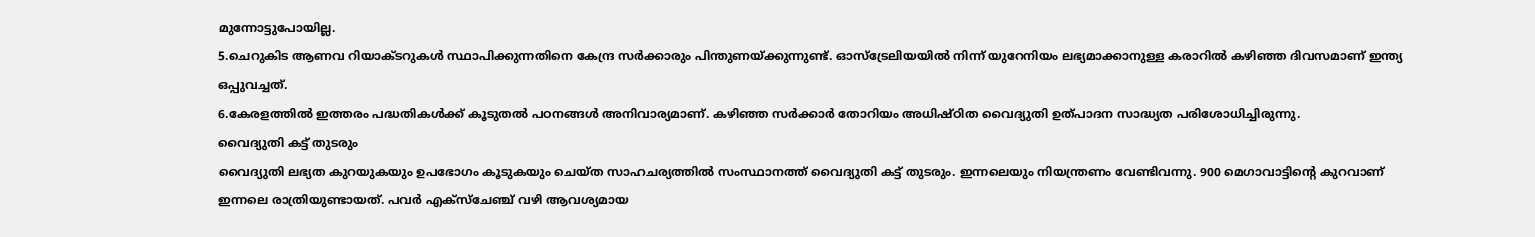മുന്നോട്ടുപോയില്ല.
5.ചെറുകിട ആണവ റിയാക്ടറുകൾ സ്ഥാപിക്കുന്നതിനെ കേന്ദ്ര സർക്കാരും പിന്തുണയ്ക്കുന്നുണ്ട്. ഓസ്ട്രേലിയയിൽ നിന്ന് യുറേനിയം ലഭ്യമാക്കാനുള്ള കരാറിൽ കഴിഞ്ഞ ദിവസമാണ് ഇന്ത്യ ഒപ്പുവച്ചത്.
6.കേരളത്തിൽ ഇത്തരം പദ്ധതികൾക്ക് കൂടുതൽ പഠനങ്ങൾ അനിവാര്യമാണ്. കഴിഞ്ഞ സർക്കാർ തോറിയം അധിഷ്ഠിത വൈദ്യുതി ഉത്പാദന സാദ്ധ്യത പരിശോധിച്ചിരുന്നു.
വൈദ്യുതി കട്ട് തുടരും
വൈദ്യുതി ലഭ്യത കുറയുകയും ഉപഭോഗം കൂടുകയും ചെയ്ത സാഹചര്യത്തിൽ സംസ്ഥാനത്ത് വൈദ്യുതി കട്ട് തുടരും. ഇന്നലെയും നിയന്ത്രണം വേണ്ടിവന്നു. 900 മെഗാവാട്ടിന്റെ കുറവാണ് ഇന്നലെ രാത്രിയുണ്ടായത്. പവർ എക്സ്ചേഞ്ച് വഴി ആവശ്യമായ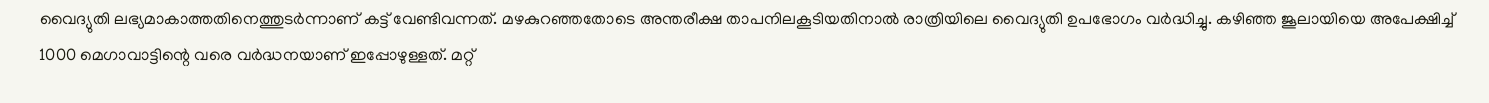വൈദ്യുതി ലഭ്യമാകാത്തതിനെത്തുടർന്നാണ് കട്ട് വേണ്ടിവന്നത്. മഴകുറഞ്ഞതോടെ അന്തരീക്ഷ താപനിലകൂടിയതിനാൽ രാത്രിയിലെ വൈദ്യുതി ഉപഭോഗം വർദ്ധിച്ചു. കഴിഞ്ഞ ജൂലായിയെ അപേക്ഷിച്ച് 1000 മെഗാവാട്ടിന്റെ വരെ വർദ്ധനയാണ് ഇപ്പോഴുള്ളത്. മറ്റ്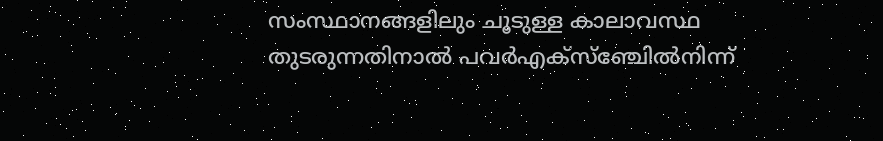സംസ്ഥാനങ്ങളിലും ചൂടുള്ള കാലാവസ്ഥ തുടരുന്നതിനാൽ പവർഎക്സ്ഞ്ചേിൽനിന്ന്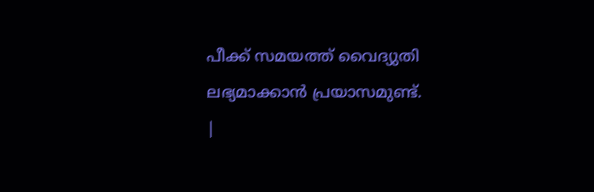പീക്ക് സമയത്ത് വൈദ്യുതി ലഭ്യമാക്കാൻ പ്രയാസമുണ്ട്.
|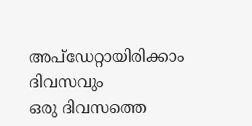അപ്ഡേറ്റായിരിക്കാം ദിവസവും
ഒരു ദിവസത്തെ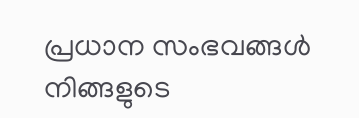പ്രധാന സംഭവങ്ങൾ നിങ്ങളുടെ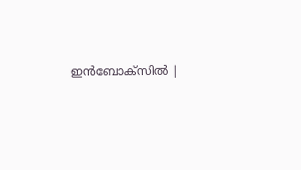ഇൻബോക്സിൽ |